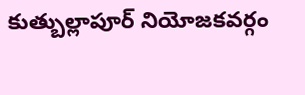కుత్బుల్లాపూర్ నియోజకవర్గం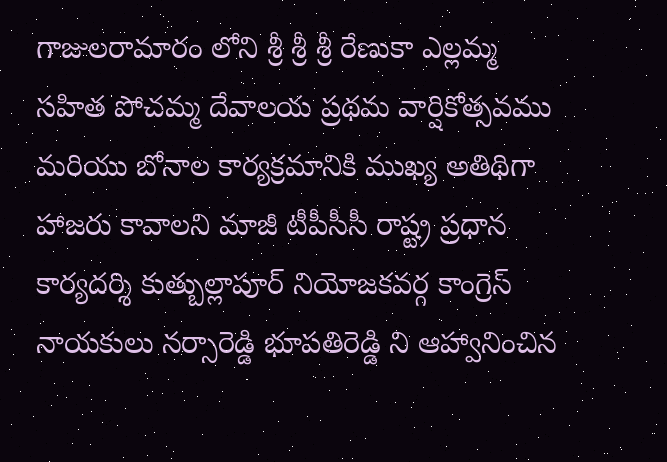గాజులరామారం లోని శ్రీ శ్రీ శ్రీ రేణుకా ఎల్లమ్మ సహిత పోచమ్మ దేవాలయ ప్రథమ వార్షికోత్సవము మరియు బోనాల కార్యక్రమానికి ముఖ్య అతిథిగా హాజరు కావాలని మాజీ టీపీసీసీ రాష్ట్ర ప్రధాన కార్యదర్శి కుత్బుల్లాపూర్ నియోజకవర్గ కాంగ్రెస్ నాయకులు నర్సారెడ్డి భూపతిరెడ్డి ని ఆహ్వానించిన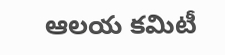ఆలయ కమిటీ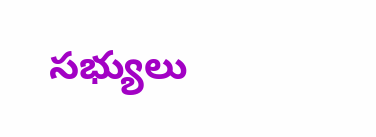సభ్యులు